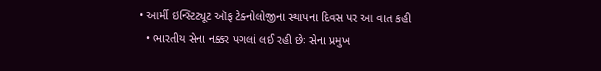• આર્મી ઇન્સ્ટિટ્યૂટ ઑફ ટેક્નોલોજીના સ્થાપના દિવસ પર આ વાત કહી
  • ભારતીય સેના નક્કર પગલાં લઈ રહી છેઃ સેના પ્રમુખ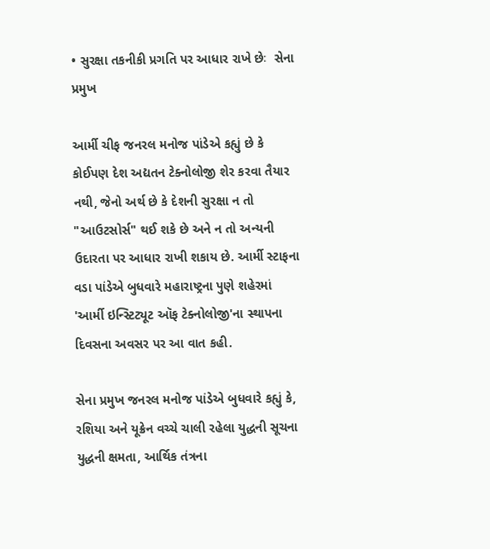• સુરક્ષા તકનીકી પ્રગતિ પર આધાર રાખે છેઃ  સેના પ્રમુખ

આર્મી ચીફ જનરલ મનોજ પાંડેએ કહ્યું છે કે કોઈપણ દેશ અદ્યતન ટેક્નોલોજી શેર કરવા તૈયાર નથી, જેનો અર્થ છે કે દેશની સુરક્ષા ન તો "આઉટસોર્સ" થઈ શકે છે અને ન તો અન્યની ઉદારતા પર આધાર રાખી શકાય છે. આર્મી સ્ટાફના વડા પાંડેએ બુધવારે મહારાષ્ટ્રના પુણે શહેરમાં 'આર્મી ઇન્સ્ટિટ્યૂટ ઑફ ટેક્નોલોજી'ના સ્થાપના દિવસના અવસર પર આ વાત કહી.

સેના પ્રમુખ જનરલ મનોજ પાંડેએ બુધવારે કહ્યું કે, રશિયા અને યૂક્રેન વચ્ચે ચાલી રહેલા યુદ્ધની સૂચના યુદ્ધની ક્ષમતા, આર્થિક તંત્રના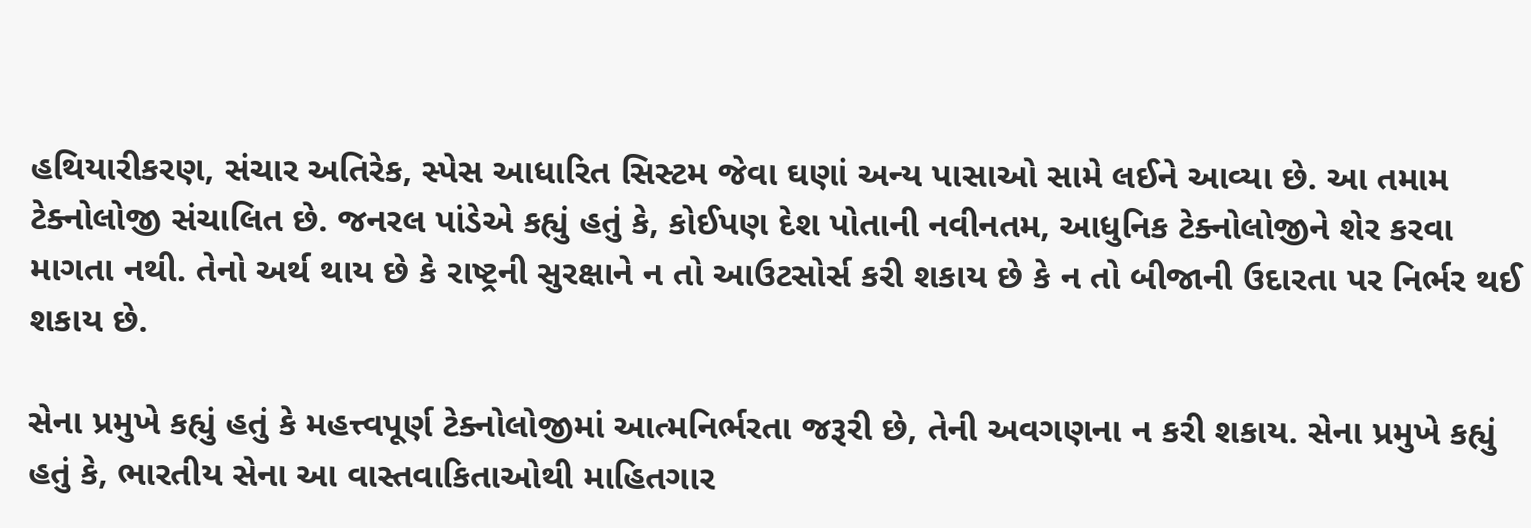હથિયારીકરણ, સંચાર અતિરેક, સ્પેસ આધારિત સિસ્ટમ જેવા ઘણાં અન્ય પાસાઓ સામે લઈને આવ્યા છે. આ તમામ ટેક્નોલોજી સંચાલિત છે. જનરલ પાંડેએ કહ્યું હતું કે, કોઈપણ દેશ પોતાની નવીનતમ, આધુનિક ટેક્નોલોજીને શેર કરવા માગતા નથી. તેનો અર્થ થાય છે કે રાષ્ટ્રની સુરક્ષાને ન તો આઉટસોર્સ કરી શકાય છે કે ન તો બીજાની ઉદારતા પર નિર્ભર થઈ શકાય છે.

સેના પ્રમુખે કહ્યું હતું કે મહત્ત્વપૂર્ણ ટેક્નોલોજીમાં આત્મનિર્ભરતા જરૂરી છે, તેની અવગણના ન કરી શકાય. સેના પ્રમુખે કહ્યું હતું કે, ભારતીય સેના આ વાસ્તવાકિતાઓથી માહિતગાર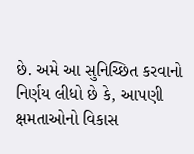છે. અમે આ સુનિચ્છિત કરવાનો નિર્ણય લીધો છે કે, આપણી ક્ષમતાઓનો વિકાસ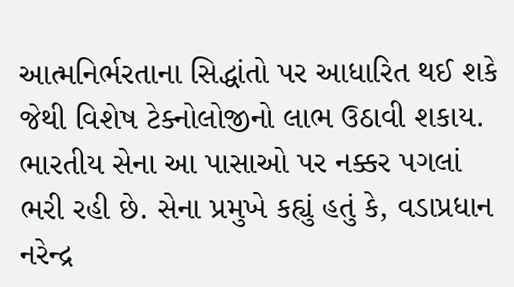આત્મનિર્ભરતાના સિદ્ધાંતો પર આધારિત થઈ શકે જેથી વિશેષ ટેક્નોલોજીનો લાભ ઉઠાવી શકાય. ભારતીય સેના આ પાસાઓ પર નક્કર પગલાં ભરી રહી છે. સેના પ્રમુખે કહ્યું હતું કે, વડાપ્રધાન નરેન્દ્ર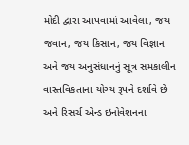મોદી દ્વારા આપવામાં આવેલા, જય જવાન, જય કિસાન, જય વિજ્ઞાન અને જય અનુસંધાનનું સૂત્ર સમકાલીન વાસ્તવિકતાના યોગ્ય રૂપને દર્શાવે છે અને રિસર્ચ એન્ડ ઇનોવેશનના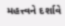મહત્ત્વને દર્શાવે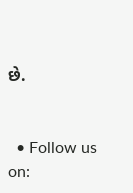છે.


  • Follow us on: